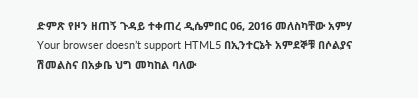ድምጽ የዞን ዘጠኝ ጉዳይ ተቀጠረ ዲሴምበር 06, 2016 መለስካቸው አምሃ Your browser doesn’t support HTML5 በኢንተርኔት አምደኞቹ በሶልያና ሽመልስና በአቃቤ ህግ መካከል ባለው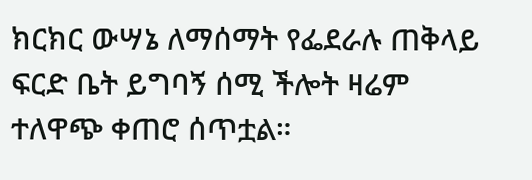ክርክር ውሣኔ ለማሰማት የፌደራሉ ጠቅላይ ፍርድ ቤት ይግባኝ ሰሚ ችሎት ዛሬም ተለዋጭ ቀጠሮ ሰጥቷል።